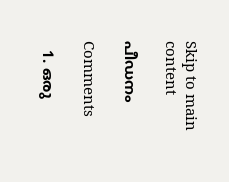Skip to main content

പീഡനം

Comments

  1. ഒരു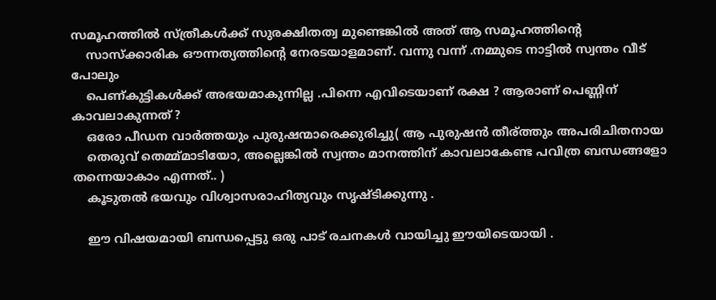സമൂഹത്തില്‍ സ്ത്രീകള്‍ക്ക് സുരക്ഷിതത്വ മുണ്ടെങ്കില്‍ അത് ആ സമൂഹത്തിന്റെ
    സാസ്ക്കാരിക ഔന്നത്യത്തിന്റെ നേരടയാളമാണ്. വന്നു വന്ന് .നമ്മുടെ നാട്ടില്‍ സ്വന്തം വീട് പോലും
    പെണ്കുട്ടികള്‍ക്ക് അഭയമാകുന്നില്ല .പിന്നെ എവിടെയാണ് രക്ഷ ? ആരാണ് പെണ്ണിന് കാവലാകുന്നത് ?
    ഒരോ പീഡന വാര്‍ത്തയും പുരുഷന്മാരെക്കുരിച്ചു( ആ പുരുഷന്‍ തീര്ത്തും അപരിചിതനായ
    തെരുവ് തെമ്മ്മാടിയോ, അല്ലെങ്കില്‍ സ്വന്തം മാനത്തിന് കാവലാകേണ്ട പവിത്ര ബന്ധങ്ങളോ തന്നെയാകാം എന്നത്.. )
    കൂടുതല്‍ ഭയവും വിശ്വാസരാഹിത്യവും സൃഷ്ടിക്കുന്നു .

    ഈ വിഷയമായി ബന്ധപ്പെട്ടു ഒരു പാട് രചനകള്‍ വായിച്ചു ഈയിടെയായി .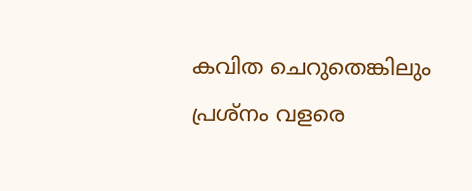കവിത ചെറുതെങ്കിലും പ്രശ്നം വളരെ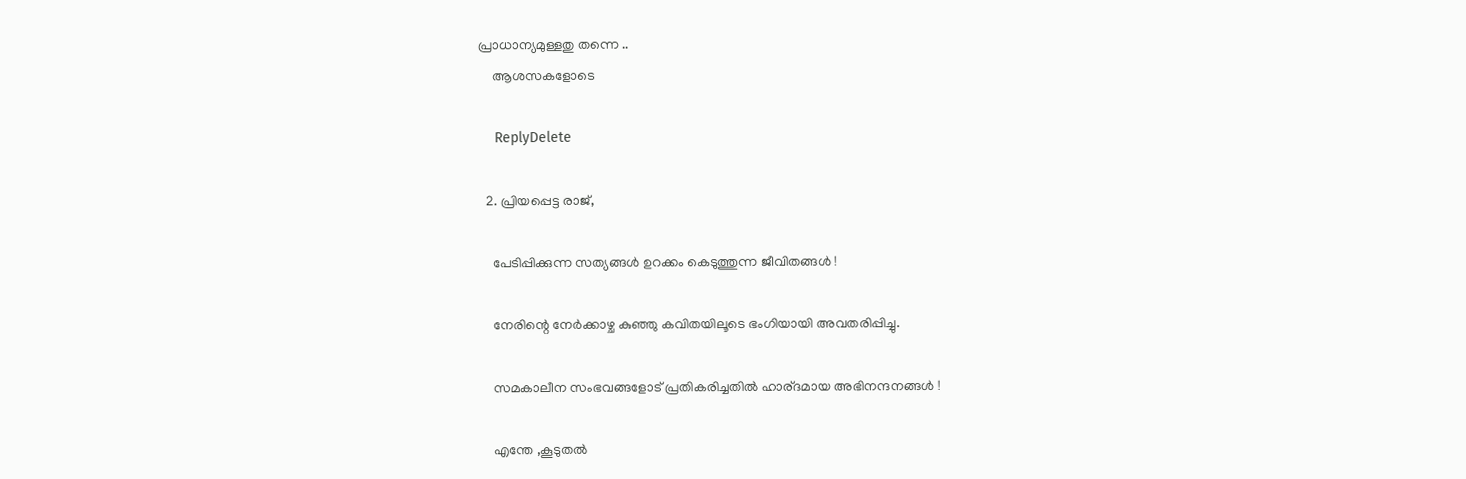പ്രാധാന്യമുള്ളതു തന്നെ ..
    ആശസകളോടെ

    ReplyDelete

  2. പ്രിയപ്പെട്ട രാജ്,

    പേടിപ്പിക്കുന്ന സത്യങ്ങൾ ഉറക്കം കെടുത്തുന്ന ജീവിതങ്ങൾ !

    നേരിന്റെ നേർക്കാഴ്ച കുഞ്ഞു കവിതയിലൂടെ ഭംഗിയായി അവതരിപ്പിച്ചു.

    സമകാലീന സംഭവങ്ങളോട് പ്രതികരിച്ചതിൽ ഹാര്ദമായ അഭിനന്ദനങ്ങൾ !

    എന്തേ ,കൂടുതൽ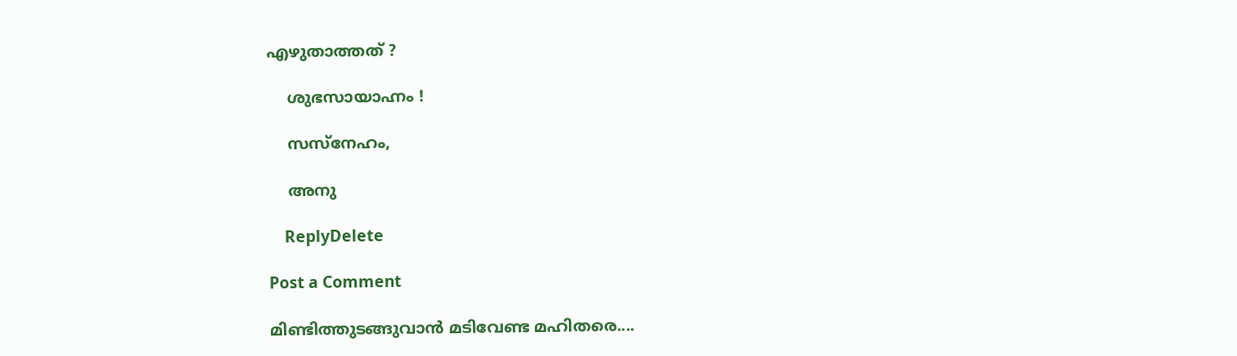എഴുതാത്തത്‌ ?

    ശുഭസായാഹ്നം !

    സസ്നേഹം,

    അനു

    ReplyDelete

Post a Comment

മിണ്ടിത്തുടങ്ങുവാന്‍ മടിവേണ്ട മഹിതരെ....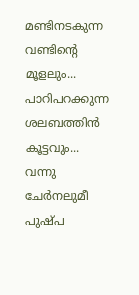മണ്ടിനടകുന്ന വണ്ടിന്റെ മൂളലും...
പാറിപറക്കുന്ന ശലബത്തിന്‍ കൂട്ടവും...
വന്നു ചേര്‍നലുമീ പുഷ്പ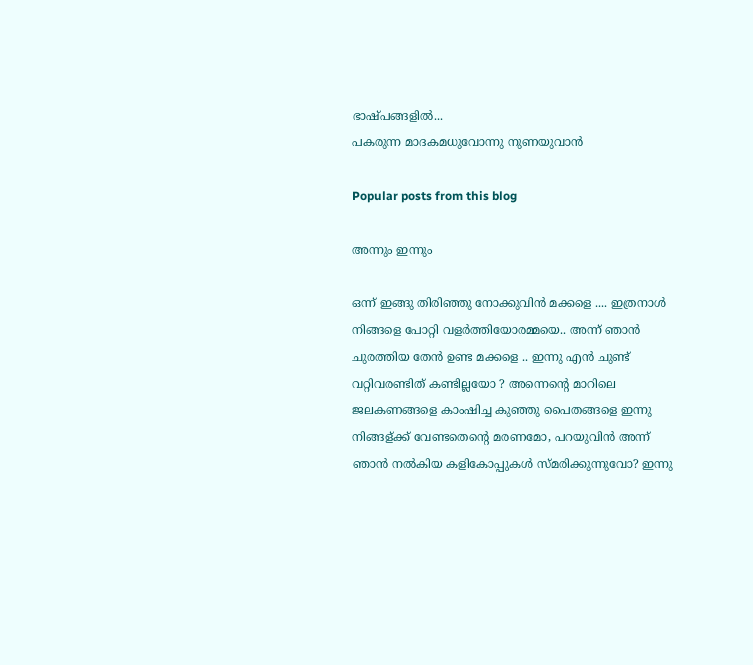ഭാഷ്പങ്ങളില്‍...
പകരുന്ന മാദകമധുവോന്നു നുണയുവാന്‍ ‍

Popular posts from this blog

അന്നും ഇന്നും

ഒന്ന് ഇങ്ങു തിരിഞ്ഞു നോക്കുവിന്‍ മക്കളെ .... ഇത്രനാള്‍ നിങ്ങളെ പോറ്റി വളര്‍ത്തിയോരമ്മയെ.. അന്ന് ഞാന്‍ ചുരത്തിയ തേന്‍ ഉണ്ട മക്കളെ .. ഇന്നു എന്‍ ചുണ്ട് വറ്റിവരണ്ടിത് കണ്ടില്ലയോ ? അന്നെന്റെ മാറിലെ ജലകണങ്ങളെ കാംഷിച്ച കുഞ്ഞു പൈതങ്ങളെ ഇന്നു നിങ്ങള്ക്ക് വേണ്ടതെന്റെ മരണമോ, പറയുവിന്‍ അന്ന് ഞാന്‍ നല്‍കിയ കളികോപ്പുകള്‍ സ്മരിക്കുന്നുവോ? ഇന്നു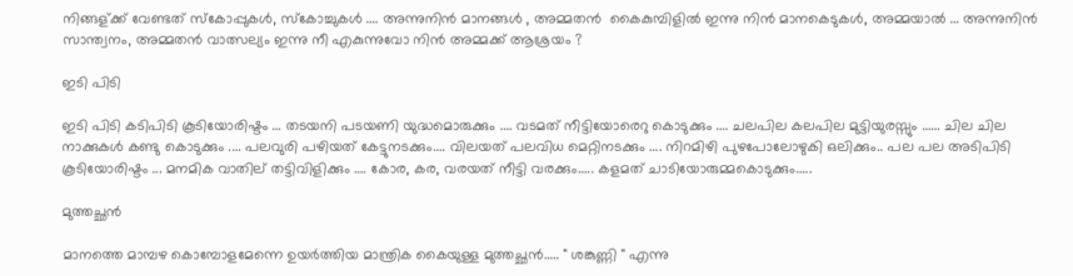നിങ്ങള്ക്ക് വേണ്ടത് സ്കോപ്പുകള്‍, സ്കോച്ചുകള്‍ .... അന്നുനിന്‍ മാനങ്ങള്‍ , അമ്മതന്‍ ‍ കൈകുമ്പിളില്‍ ഇന്നു നിന്‍ മാനകെടുകള്‍, അമ്മയാല്‍ ... അന്നുനിന്‍ സാന്ത്വനം, അമ്മതന്‍ വാത്സല്യം ഇന്നു നീ എകുന്നുവോ നിന്‍ അമ്മക്ക് ആശ്രയം ?

ഇടി പിടി

ഇടി പിടി കടിപിടി കൂടിയോരിഷ്ടം ... തടയനി പടയണി യുദ്ധമൊരുക്കും .... വടമത് നീട്ടിയോരെറു കൊടുക്കും .... ചലപില കലപില മുട്ടിയുരസ്സും ...... ചില ചില നാക്കുകള്‍ കണ്ടു കൊടുക്കും .... പലവുരി പഴിയത് കേട്ടുനടക്കും.... വിലയത് പലവിധ മെറ്റിനടക്കും .... നിറമിഴി പുഴപോലോഴുകി ഒലിക്കും.. പല പല അടിപിടി കൂടിയോരിഷ്ടം ... മനമിക വാതില് തട്ടിവിളിക്കും .... കോര, കര, വരയത് നീട്ടി വരക്കും..... കളമത് ചാടിയോരുമ്മകൊടുക്കും.....

മുത്തച്ഛന്‍

മാനത്തെ മാമ്പഴ കൊമ്പോളമേന്നെ ഉയര്‍ത്തിയ മാന്ത്രിക കൈയുള്ള മുത്തച്ഛന്‍..... " ശങ്കുണ്ണി " എന്നു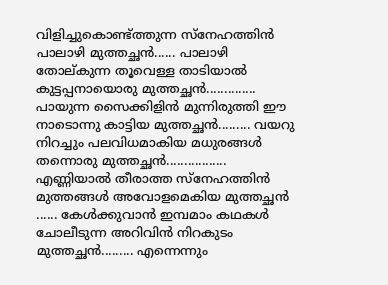വിളിച്ചുകൊണ്ട്ത്തുന്ന സ്നേഹത്തിന്‍ പാലാഴി മുത്തച്ഛന്‍...... പാലാഴി തോല്കുന്ന തൂവെള്ള താടിയാല്‍ കുട്ടപ്പനായൊരു മുത്തച്ഛന്‍.............. പായുന്ന സൈക്കിളിന്‍ മുന്നിരുത്തി ഈ നാടൊന്നു കാട്ടിയ മുത്തച്ഛന്‍......... വയറു നിറച്ചും പലവിധമാകിയ മധുരങ്ങള്‍ തന്നൊരു മുത്തച്ഛന്‍................. എണ്ണിയാല്‍ തീരാത്ത സ്നേഹത്തിന്‍ മുത്തങ്ങള്‍ അവോളമെകിയ മുത്തച്ഛന്‍ ...... കേള്‍ക്കുവാന്‍ ഇമ്പമാം കഥകള്‍ ചോലീടുന്ന അറിവിന്‍ നിറകുടം മുത്തച്ഛന്‍......... എന്നെന്നും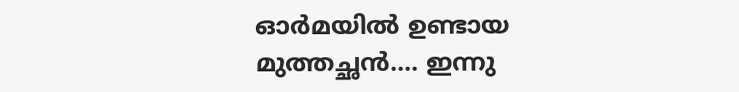ഓര്‍മയില്‍ ഉണ്ടായ മുത്തച്ഛന്‍.... ഇന്നു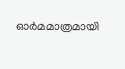ഓര്‍മമാത്രമായി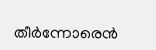തീര്‍ന്നോരെന്‍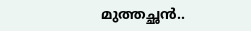മുത്തച്ഛന്‍..